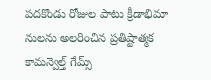పదకొండు రోజుల పాటు క్రీడాభిమా నులను అలరించిన ప్రతిష్టాత్మక కామన్వెల్త్ గేమ్స్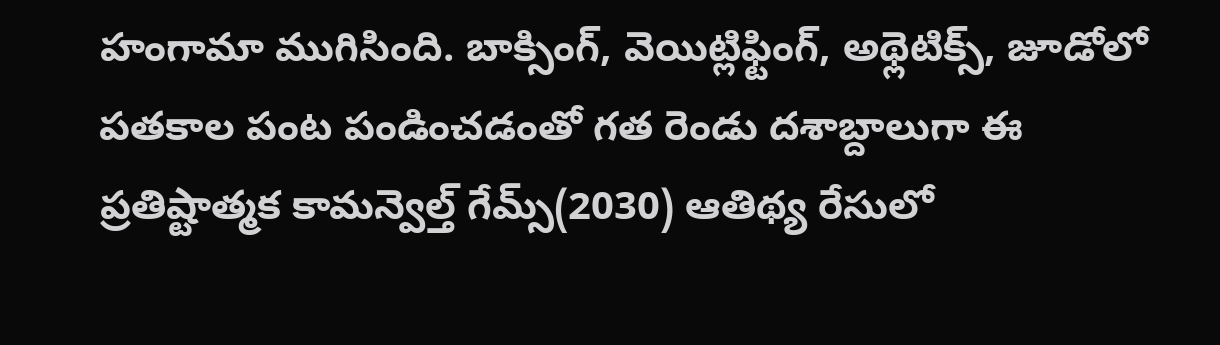హంగామా ముగిసింది. బాక్సింగ్, వెయిట్లిఫ్టింగ్, అథ్లెటిక్స్, జూడోలో పతకాల పంట పండించడంతో గత రెండు దశాబ్దాలుగా ఈ
ప్రతిష్టాత్మక కామన్వెల్త్ గేమ్స్(2030) ఆతిథ్య రేసులో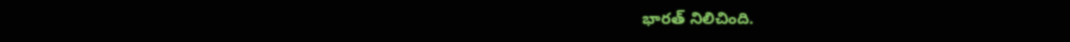భారత్ నిలిచింది.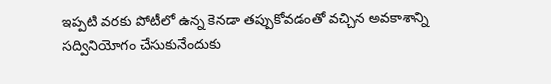ఇప్పటి వరకు పోటీలో ఉన్న కెనడా తప్పుకోవడంతో వచ్చిన అవకాశాన్ని సద్వినియోగం చేసుకునేందుకు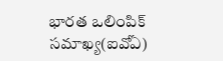భారత ఒలింపిక్ సమాఖ్య(ఐవోఏ)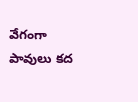వేగంగా పావులు కద